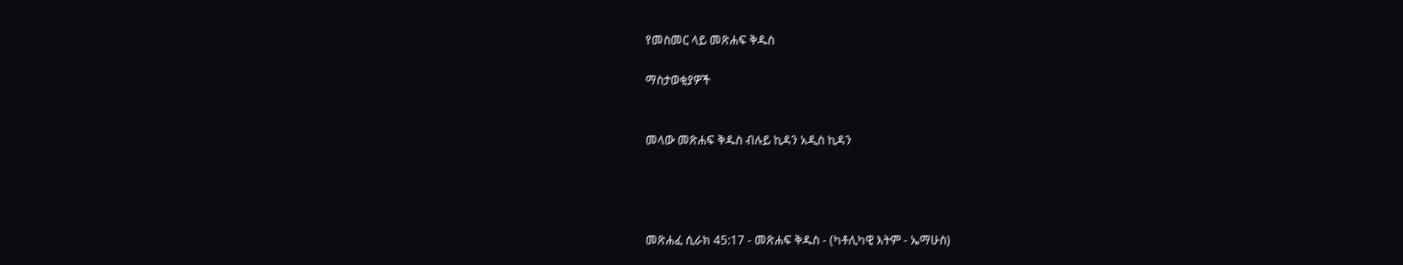የመስመር ላይ መጽሐፍ ቅዱስ

ማስታወቂያዎች


መላው መጽሐፍ ቅዱስ ብሉይ ኪዳን አዲስ ኪዳን




መጽሐፈ ሲራክ 45:17 - መጽሐፍ ቅዱስ - (ካቶሊካዊ እትም - ኤማሁስ)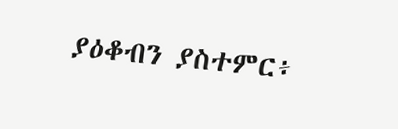ያዕቆብን ያስተምር፥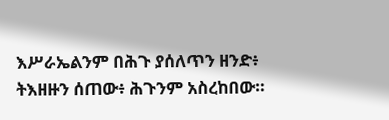እሥራኤልንም በሕጉ ያሰለጥን ዘንድ፥ ትእዘዙን ሰጠው፥ ሕጉንም አስረከበው።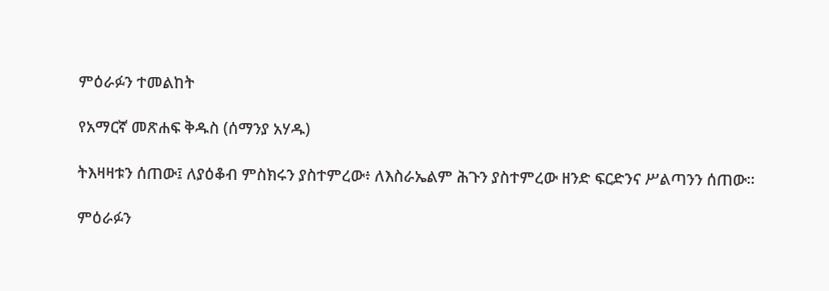ምዕራፉን ተመልከት

የአማርኛ መጽሐፍ ቅዱስ (ሰማንያ አሃዱ)

ትእዛዛቱን ሰጠው፤ ለያዕቆብ ምስክሩን ያስተምረው፥ ለእስራኤልም ሕጉን ያስተምረው ዘንድ ፍርድንና ሥልጣንን ሰጠው።

ምዕራፉን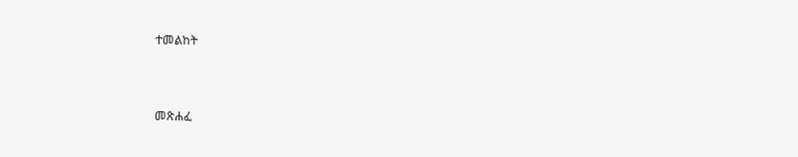ተመልከት



መጽሐፈ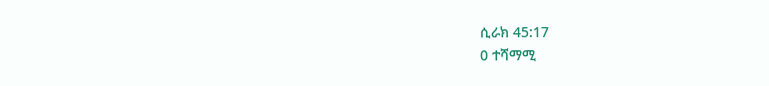ሲራክ 45:17
0 ተሻማሚ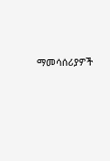ማመሳሰሪያዎች